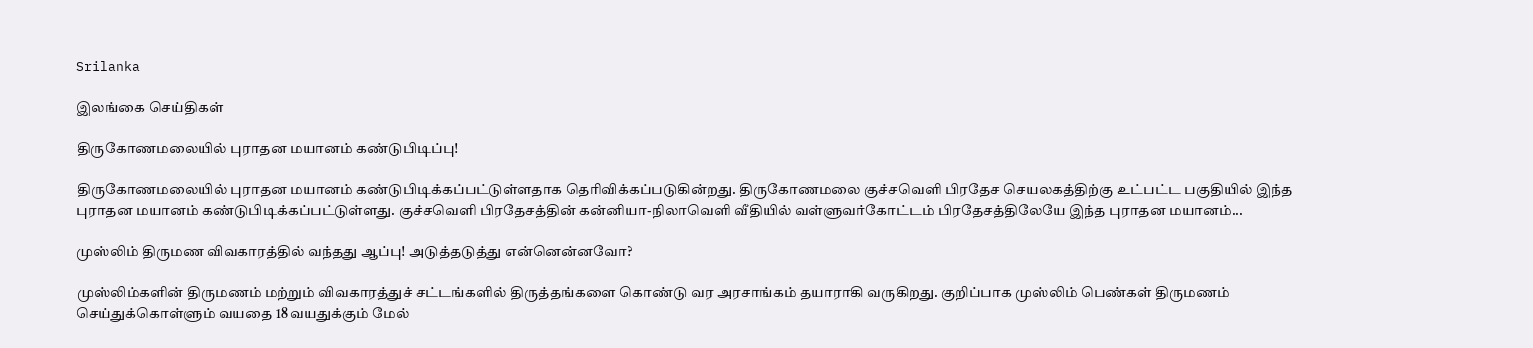Srilanka

இலங்கை செய்திகள்

திருகோணமலையில் புராதன மயானம் கண்டுபிடிப்பு!

திருகோணமலையில் புராதன மயானம் கண்டுபிடிக்கப்பட்டுள்ளதாக தெரிவிக்கப்படுகின்றது. திருகோணமலை குச்சவெளி பிரதேச செயலகத்திற்கு உட்பட்ட பகுதியில் இந்த புராதன மயானம் கண்டுபிடிக்கப்பட்டுள்ளது. குச்சவெளி பிரதேசத்தின் கன்னியா-நிலாவெளி வீதியில் வள்ளுவர்கோட்டம் பிரதேசத்திலேயே இந்த புராதன மயானம்...

முஸ்லிம் திருமண விவகாரத்தில் வந்தது ஆப்பு! அடுத்தடுத்து என்னென்னவோ?

முஸ்லிம்களின் திருமணம் மற்றும் விவகாரத்துச் சட்டங்களில் திருத்தங்களை கொண்டு வர அரசாங்கம் தயாராகி வருகிறது. குறிப்பாக முஸ்லிம் பெண்கள் திருமணம் செய்துக்கொள்ளும் வயதை 18 வயதுக்கும் மேல்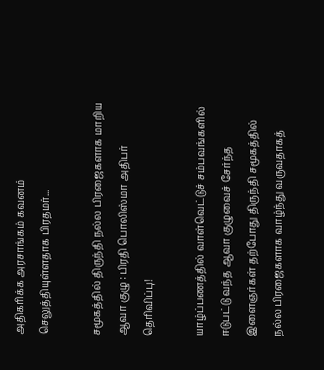அதிகரிக்க அரசாங்கம் கவனம் செலுத்தியுள்ளதாக பிரதமர்...

சமூகத்தில் திருந்தி நல்ல பிரஜைகளாக மாறிய ஆவா குழு : பிரதி பொலிஸ்மா அதிபர் தெரிவிப்பு!

யாழ்ப்பணத்தில் வாள்வெட்டுச் சம்பவங்களில் ஈடுபட்டு வந்த ஆவா குழுவைச் சேர்ந்த இளைஞர்கள் தற்போது திருந்தி சமூகத்தில் நல்ல பிரஜைகளாக வாழ்ந்து வருவதாகத்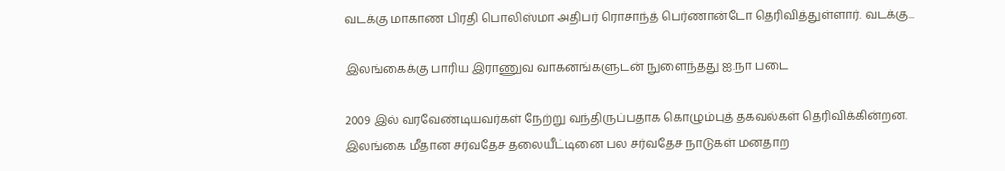வடக்கு மாகாண பிரதி பொலிஸ்மா அதிபர் ரொசாந்த் பெர்ணான்டோ தெரிவித்துள்ளார். வடக்கு...

இலங்கைக்கு பாரிய இராணுவ வாகனங்களுடன் நுளைந்தது ஐ.நா படை

2009 இல் வரவேண்டியவர்கள் நேற்று வந்திருப்பதாக கொழும்புத் தகவல்கள் தெரிவிக்கின்றன. இலங்கை மீதான சர்வதேச தலையீட்டினை பல சர்வதேச நாடுகள் மனதாற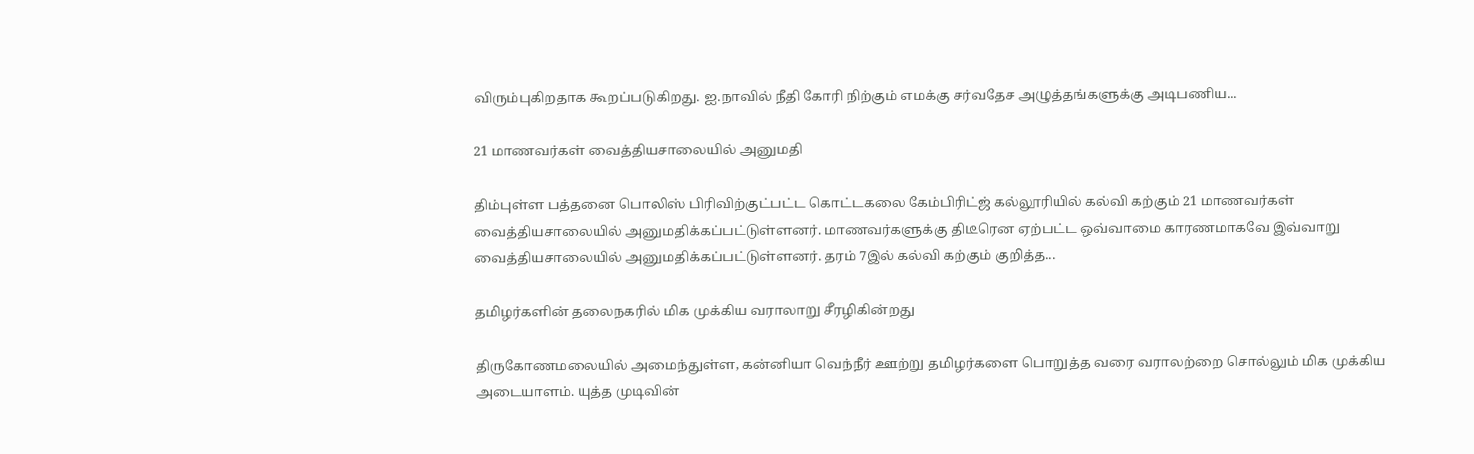விரும்புகிறதாக கூறப்படுகிறது. ஐ.நாவில் நீதி கோரி நிற்கும் எமக்கு சர்வதேச அழுத்தங்களுக்கு அடிபணிய...

21 மாணவர்கள் வைத்தியசாலையில் அனுமதி

திம்புள்ள பத்தனை பொலிஸ் பிரிவிற்குட்பட்ட கொட்டகலை கேம்பிரிட்ஜ் கல்லூரியில் கல்வி கற்கும் 21 மாணவர்கள் வைத்தியசாலையில் அனுமதிக்கப்பட்டுள்ளனர். மாணவர்களுக்கு திடீரென ஏற்பட்ட ஒவ்வாமை காரணமாகவே இவ்வாறு வைத்தியசாலையில் அனுமதிக்கப்பட்டுள்ளனர். தரம் 7இல் கல்வி கற்கும் குறித்த...

தமிழர்களின் தலைநகரில் மிக முக்கிய வராலாறு சீரழிகின்றது

திருகோணமலையில் அமைந்துள்ள, கன்னியா வெந்நீர் ஊற்று தமிழர்களை பொறுத்த வரை வராலற்றை சொல்லும் மிக முக்கிய அடையாளம். யுத்த முடிவின்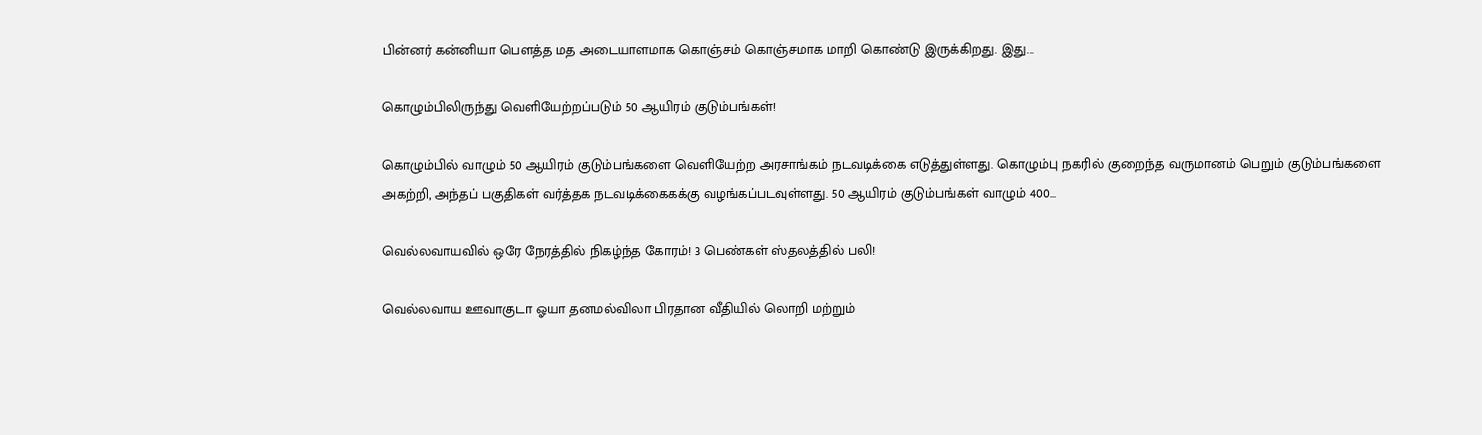பின்னர் கன்னியா பௌத்த மத அடையாளமாக கொஞ்சம் கொஞ்சமாக மாறி கொண்டு இருக்கிறது. இது...

கொழும்பிலிருந்து வெளியேற்றப்படும் 50 ஆயிரம் குடும்பங்கள்!

கொழும்பில் வாழும் 50 ஆயிரம் குடும்பங்களை வெளியேற்ற அரசாங்கம் நடவடிக்கை எடுத்துள்ளது. கொழும்பு நகரில் குறைந்த வருமானம் பெறும் குடும்பங்களை அகற்றி, அந்தப் பகுதிகள் வர்த்தக நடவடிக்கைகக்கு வழங்கப்படவுள்ளது. 50 ஆயிரம் குடும்பங்கள் வாழும் 400...

வெல்லவாயவில் ஒரே நேரத்தில் நிகழ்ந்த கோரம்! 3 பெண்கள் ஸ்தலத்தில் பலி!

வெல்லவாய ஊவாகுடா ஓயா தனமல்விலா பிரதான வீதியில் லொறி மற்றும்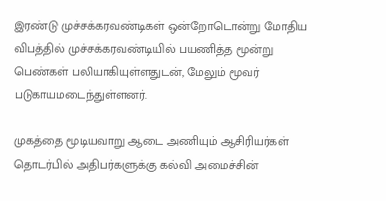இரண்டு முச்சக்கரவண்டிகள் ஒன்றோடொன்று மோதிய விபத்தில் முச்சக்கரவண்டியில் பயணித்த மூன்று பெண்கள் பலியாகியுள்ளதுடன், மேலும் மூவர் படுகாயமடைந்துள்ளனர்.

முகத்தை மூடியவாறு ஆடை அணியும் ஆசிரியர்கள் தொடர்பில் அதிபர்களுக்கு கல்வி அமைச்சின்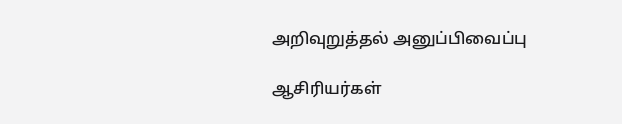அறிவுறுத்தல் அனுப்பிவைப்பு

ஆசிரியர்கள்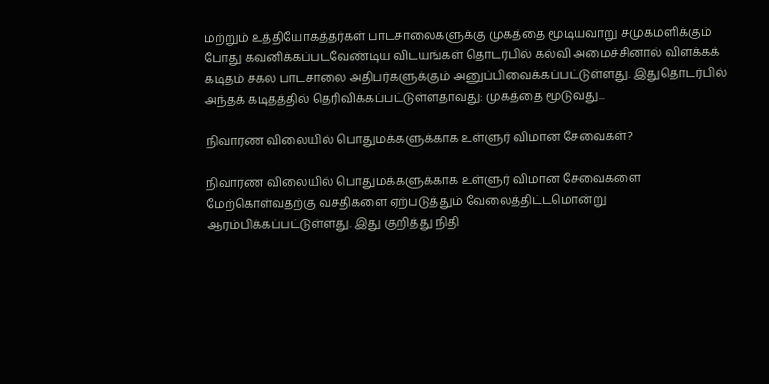மற்றும் உத்தியோகத்தர்கள் பாடசாலைகளுக்கு முகத்தை மூடியவாறு சமுகமளிக்கும் போது கவனிக்கப்படவேண்டிய விடயங்கள் தொடர்பில் கல்வி அமைச்சினால் விளக்கக் கடிதம் சகல பாடசாலை அதிபர்களுக்கும் அனுப்பிவைக்கப்பட்டுள்ளது. இதுதொடர்பில் அந்தக் கடிதத்தில் தெரிவிக்கப்பட்டுள்ளதாவது: முகத்தை மூடுவது...

நிவாரண விலையில் பொதுமக்களுக்காக உள்ளுர் விமான சேவைகள்?

நிவாரண விலையில் பொதுமக்களுக்காக உள்ளுர் விமான சேவைகளை மேற்கொள்வதற்கு வசதிகளை ஏற்படுத்தும் வேலைத்திட்டமொன்று ஆரம்பிக்கப்பட்டுள்ளது. இது குறித்து நிதி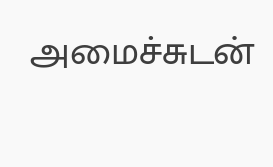அமைச்சுடன்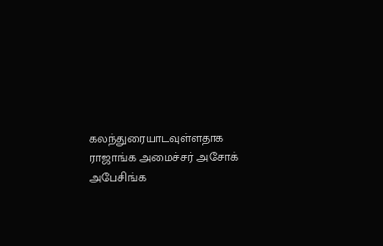கலந்துரையாடவுள்ளதாக ராஜாங்க அமைச்சர் அசோக் அபேசிங்க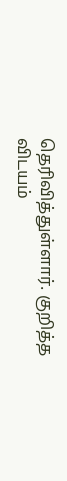தெரிவித்துள்ளார். குறித்த விடயம்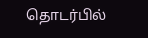தொடர்பில்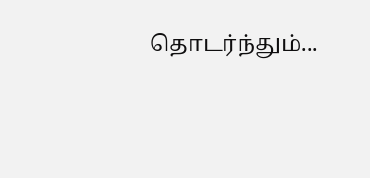தொடர்ந்தும்...